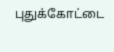புதுக்கோட்டை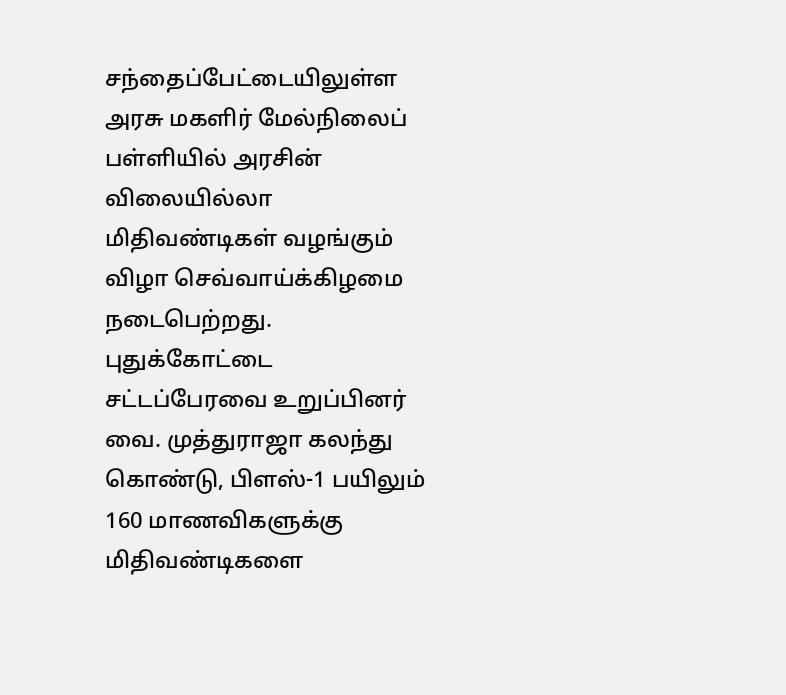சந்தைப்பேட்டையிலுள்ள அரசு மகளிர் மேல்நிலைப் பள்ளியில் அரசின் விலையில்லா மிதிவண்டிகள் வழங்கும் விழா செவ்வாய்க்கிழமை நடைபெற்றது.
புதுக்கோட்டை சட்டப்பேரவை உறுப்பினர் வை. முத்துராஜா கலந்து கொண்டு, பிளஸ்-1 பயிலும் 160 மாணவிகளுக்கு மிதிவண்டிகளை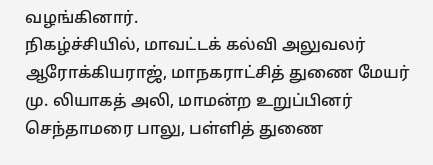வழங்கினார்.
நிகழ்ச்சியில், மாவட்டக் கல்வி அலுவலர் ஆரோக்கியராஜ், மாநகராட்சித் துணை மேயர் மு. லியாகத் அலி, மாமன்ற உறுப்பினர் செந்தாமரை பாலு, பள்ளித் துணை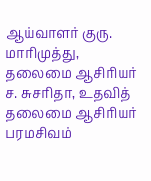ஆய்வாளர் குரு. மாரிமுத்து, தலைமை ஆசிரியர் ச. சுசரிதா, உதவித் தலைமை ஆசிரியர் பரமசிவம்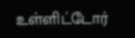உள்ளிட்டோர்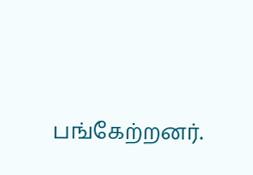பங்கேற்றனர்.